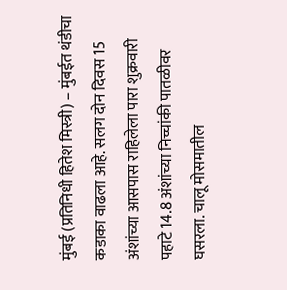मुंबई (प्रतिनिधी हितेश मिस्त्री) – मुंबईत थंडीचा कडाका वाढला आहे. सलग दोन दिवस 15 अंशांच्या आसपास राहिलेला पारा शुक्रवारी पहाटे 14.8 अंशांच्या निच्चांकी पातळीवर घसरला. चालू मोसमातील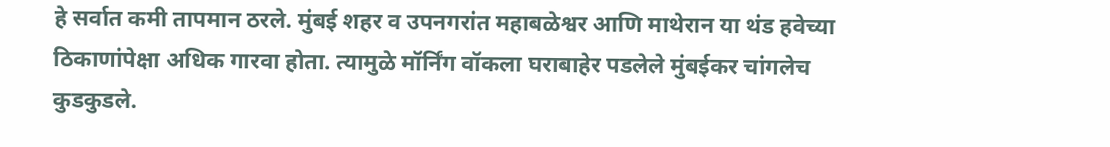हे सर्वात कमी तापमान ठरले. मुंबई शहर व उपनगरांत महाबळेश्वर आणि माथेरान या थंड हवेच्या ठिकाणांपेक्षा अधिक गारवा होता. त्यामुळे मॉर्निंग वॉकला घराबाहेर पडलेले मुंबईकर चांगलेच कुडकुडले.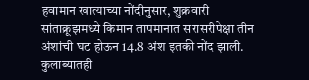हवामान खात्याच्या नोंदीनुसार, शुक्रवारी सांताक्रूझमध्ये किमान तापमानात सरासरीपेक्षा तीन अंशांची घट होऊन 14.8 अंश इतकी नोंद झाली. कुलाब्यातही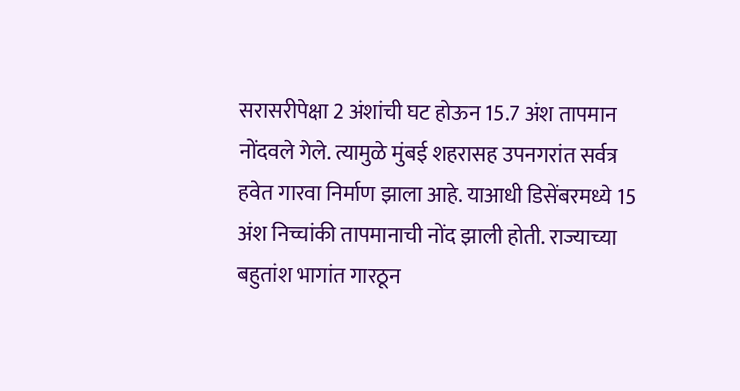सरासरीपेक्षा 2 अंशांची घट होऊन 15.7 अंश तापमान नोंदवले गेले. त्यामुळे मुंबई शहरासह उपनगरांत सर्वत्र हवेत गारवा निर्माण झाला आहे. याआधी डिसेंबरमध्ये 15 अंश निच्चांकी तापमानाची नोंद झाली होती. राज्याच्या बहुतांश भागांत गारठून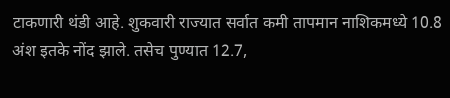टाकणारी थंडी आहे. शुकवारी राज्यात सर्वात कमी तापमान नाशिकमध्ये 10.8 अंश इतके नोंद झाले. तसेच पुण्यात 12.7,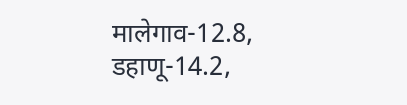मालेगाव-12.8, डहाणू-14.2,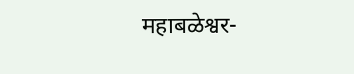महाबळेश्वर-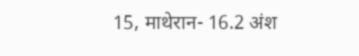15, माथेरान- 16.2 अंश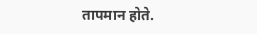तापमान होते.